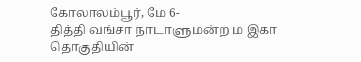கோலாலம்பூர், மே 6-
தித்தி வங்சா நாடாளுமன்ற ம இகா தொகுதியின்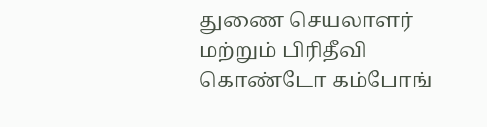துணை செயலாளர் மற்றும் பிரிதீவி கொண்டோ கம்போங்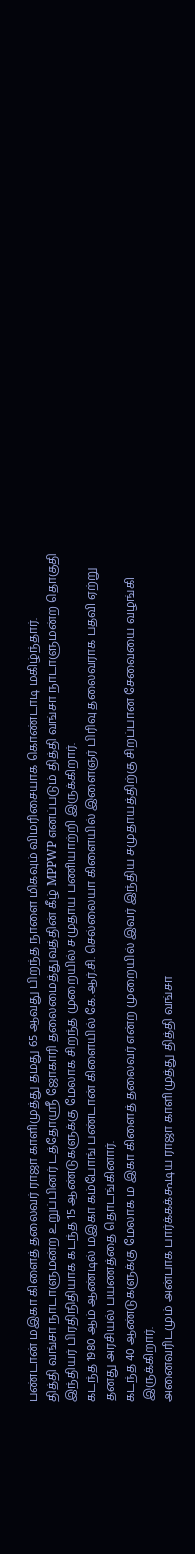பண்டான் மஇகா கிளைத் தலைவர் ராஜா காளிமுத்து தமது 65 ஆவது பிறந்த நாளை மிகவும் விமரிசையாக கொண்டாடி மகிழ்ந்தார்.
தித்தி வங்சா நாடாளுமன்ற உறுப்பினர் டத்தோஸ்ரீ ஜோகாரி தலைமைத்துவத்தின் கீழ் MPPWP எனப்படும் தித்தி வங்சா நாடாளுமன்ற தொகுதி இந்தியர் பிரதிநிதியாக கடந்த 15 ஆண்டுகளுக்கு மேலாக சிறந்த முறையில் சமுதாய பணியாற்றி இருக்கிறார்.
கடந்த 1980 ஆம் ஆண்டில் மஇகா கம்போங் பண்டான் கிளையில் கே.ஆர்.சி. செல்லையா கிளையில் இளைஞர் பிரிவு தலைவராக பதவி ஏற்று தனது அரசியல் பயணத்தை தொடங்கினார்.
கடந்த 40 ஆண்டுகளுக்கு மேலாக ம இகா கிளைத் தலைவர் என்ற முறையில் இவர் இந்திய சமுதாயத்திற்கு சிறப்பான சேவையை வழங்கி இருக்கிறார்.
அனைவரிடமும் அன்பாக பார்க்கக்கூடிய ராஜா காளிமுத்து தித்தி வங்சா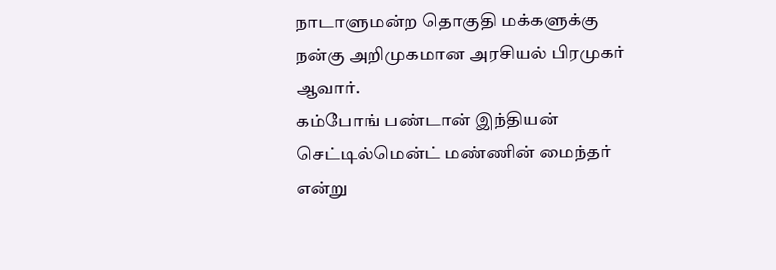நாடாளுமன்ற தொகுதி மக்களுக்கு நன்கு அறிமுகமான அரசியல் பிரமுகர் ஆவார்.
கம்போங் பண்டான் இந்தியன் செட்டில்மென்ட் மண்ணின் மைந்தர் என்று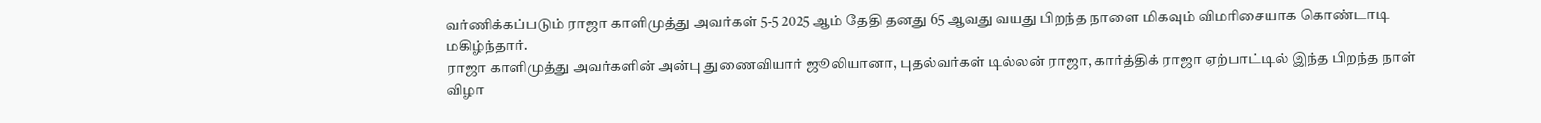வர்ணிக்கப்படும் ராஜா காளிமுத்து அவர்கள் 5-5 2025 ஆம் தேதி தனது 65 ஆவது வயது பிறந்த நாளை மிகவும் விமரிசையாக கொண்டாடி மகிழ்ந்தார்.
ராஜா காளிமுத்து அவர்களின் அன்பு துணைவியார் ஜூலியானா, புதல்வர்கள் டில்லன் ராஜா, கார்த்திக் ராஜா ஏற்பாட்டில் இந்த பிறந்த நாள் விழா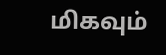மிகவும்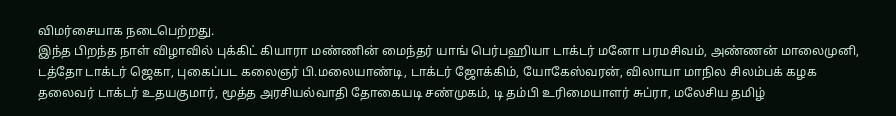விமர்சையாக நடைபெற்றது.
இந்த பிறந்த நாள் விழாவில் புக்கிட் கியாரா மண்ணின் மைந்தர் யாங் பெர்பஹியா டாக்டர் மனோ பரமசிவம், அண்ணன் மாலைமுனி, டத்தோ டாக்டர் ஜெகா, புகைப்பட கலைஞர் பி.மலையாண்டி, டாக்டர் ஜோக்கிம், யோகேஸ்வரன், விலாயா மாநில சிலம்பக் கழக தலைவர் டாக்டர் உதயகுமார், மூத்த அரசியல்வாதி தோகையடி சண்முகம், டி தம்பி உரிமையாளர் சுப்ரா, மலேசிய தமிழ்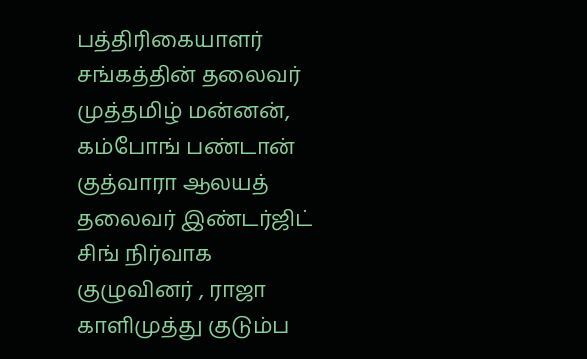பத்திரிகையாளர் சங்கத்தின் தலைவர் முத்தமிழ் மன்னன், கம்போங் பண்டான் குத்வாரா ஆலயத் தலைவர் இண்டர்ஜிட் சிங் நிர்வாக குழுவினர் , ராஜா காளிமுத்து குடும்ப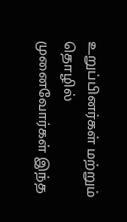உறுப்பினர்கள் மற்றும் தொழில் முனைவோர்கள் இந்த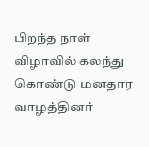பிறந்த நாள் விழாவில் கலந்து கொண்டு மனதார வாழத்தினர்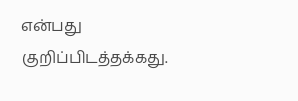என்பது குறிப்பிடத்தக்கது.